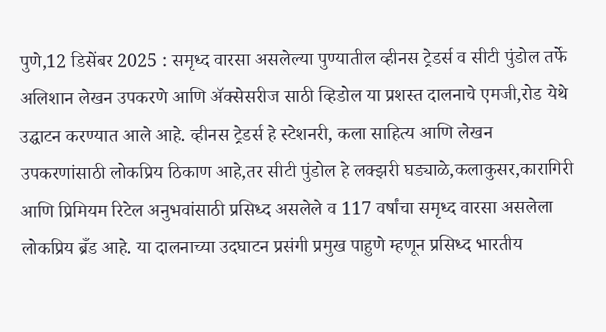पुणे,12 डिसेंबर 2025 : समृध्द वारसा असलेल्या पुण्यातील व्हीनस ट्रेडर्स व सीटी पुंडोल तर्फे अलिशान लेखन उपकरणे आणि ॲक्सेसरीज साठी व्हिडोल या प्रशस्त दालनाचे एमजी,रोड येथे उद्घाटन करण्यात आले आहे. व्हीनस ट्रेडर्स हे स्टेशनरी, कला साहित्य आणि लेखन उपकरणांसाठी लोकप्रिय ठिकाण आहे,तर सीटी पुंडोल हे लक्झरी घड्याळे,कलाकुसर,कारागिरी आणि प्रिमियम रिटेल अनुभवांसाठी प्रसिध्द असलेले व 117 वर्षांचा समृध्द वारसा असलेला लोकप्रिय ब्रँड आहे. या दालनाच्या उदघाटन प्रसंगी प्रमुख पाहुणे म्हणून प्रसिध्द भारतीय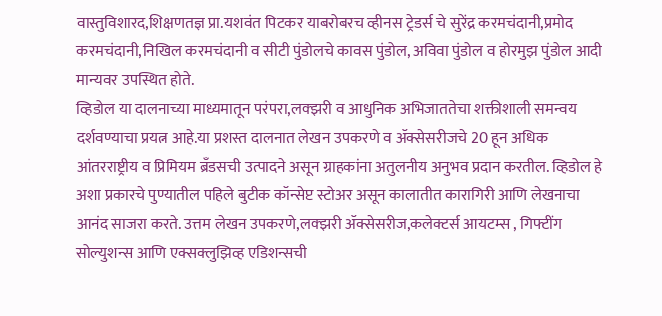वास्तुविशारद,शिक्षणतज्ञ प्रा.यशवंत पिटकर याबरोबरच व्हीनस ट्रेडर्स चे सुरेंद्र करमचंदानी,प्रमोद करमचंदानी,निखिल करमचंदानी व सीटी पुंडोलचे कावस पुंडोल, अविवा पुंडोल व होरमुझ पुंडोल आदी मान्यवर उपस्थित होते.
व्हिडोल या दालनाच्या माध्यमातून परंपरा,लक्झरी व आधुनिक अभिजाततेचा शक्तीशाली समन्वय दर्शवण्याचा प्रयत्न आहे.या प्रशस्त दालनात लेखन उपकरणे व ॲक्सेसरीजचे 20 हून अधिक आंतरराष्ट्रीय व प्रिमियम ब्रँडसची उत्पादने असून ग्राहकांना अतुलनीय अनुभव प्रदान करतील. व्हिडोल हे अशा प्रकारचे पुण्यातील पहिले बुटीक कॉन्सेप्ट स्टोअर असून कालातीत कारागिरी आणि लेखनाचा आनंद साजरा करते. उत्तम लेखन उपकरणे,लक्झरी ॲक्सेसरीज,कलेक्टर्स आयटम्स , गिफ्टींग सोल्युशन्स आणि एक्सक्लुझिव्ह एडिशन्सची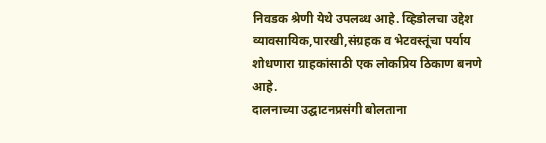निवडक श्रेणी येथे उपलब्ध आहे. व्हिडोलचा उद्देश व्यावसायिक,पारखी,संग्रहक व भेटवस्तूंचा पर्याय शोधणारा ग्राहकांसाठी एक लोकप्रिय ठिकाण बनणे आहे.
दालनाच्या उद्घाटनप्रसंगी बोलताना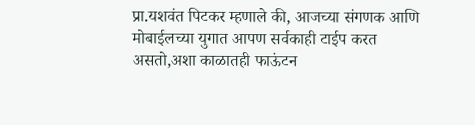प्रा.यशवंत पिटकर म्हणाले की, आजच्या संगणक आणि मोबाईलच्या युगात आपण सर्वकाही टाईप करत असतो,अशा काळातही फाऊंटन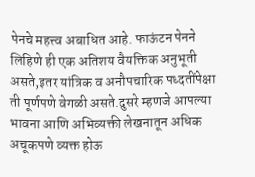पेनचे महत्त्व अबाधित आहे. फाऊंटन पेनने लिहिणे ही एक अतिशय वैयक्तिक अनुभूती असते,इतर यांत्रिक व अनौपचारिक पध्दतींपेक्षा ती पूर्णपणे वेगळी असते.दुसरे म्हणजे आपल्या भावना आणि अभिव्यक्ती लेखनातून अधिक अचूकपणे व्यक्त होऊ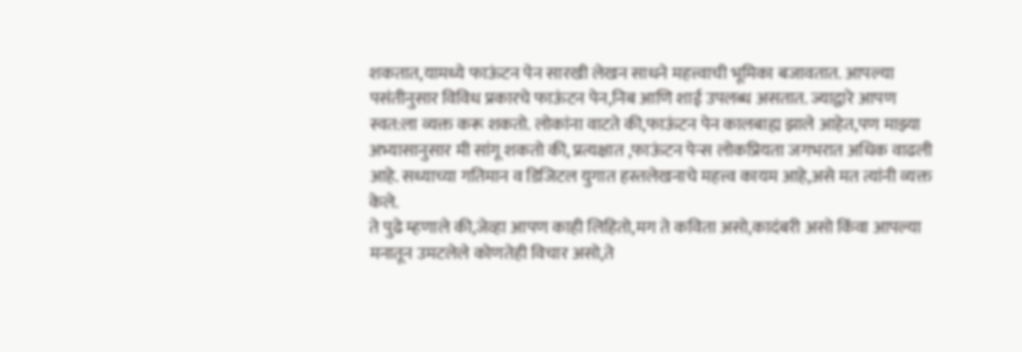शकतात,यामध्ये फाऊंटन पेन सारखी लेखन साधने महत्त्वाची भूमिका बजावतात. आपल्या पसंतीनुसार विविध प्रकारचे फाऊंटन पेन,निब आणि शाई उपलब्ध असतात. ज्याद्वारे आपण स्वत:ला व्यक्त करू शकतो. लोकांना वाटते की,फाऊंटन पेन कालबाह्य झाले आहेत,पण माझ्या अभ्यासानुसार मी सांगू शकतो की, प्रत्यक्षात ,फाऊंटन पेन्स लोकप्रियता जगभरात अधिक वाढली आहे. सध्याच्या गतिमान व डिजिटल युगात हस्तलेखनाचे महत्त्व कायम आहे,असे मत त्यांनी व्यक्त केले.
ते पुढे म्हणाले की,जेव्हा आपण काही लिहितो,मग ते कविता असो,कादंबरी असो किंवा आपल्या मनातून उमटलेले कोणतेही विचार असो,ते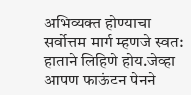अभिव्यक्त होण्याचा सर्वोत्तम मार्ग म्हणजे स्वत: हाताने लिहिणे होय.जेव्हा आपण फाऊंटन पेनने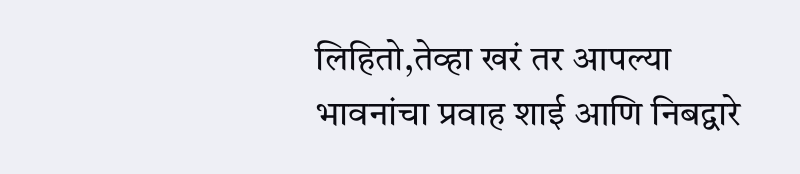लिहितो,तेव्हा खरं तर आपल्या भावनांचा प्रवाह शाई आणि निबद्वारे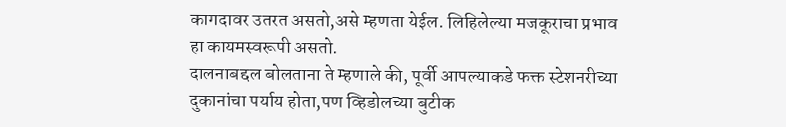कागदावर उतरत असतो,असे म्हणता येईल. लिहिलेल्या मजकूराचा प्रभाव हा कायमस्वरूपी असतो.
दालनाबद्दल बोलताना ते म्हणाले की, पूर्वी आपल्याकडे फक्त स्टेशनरीच्या दुकानांचा पर्याय होता,पण व्हिडोलच्या बुटीक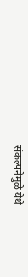संकल्पनेमुळे येथे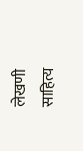लेखणी साहित्य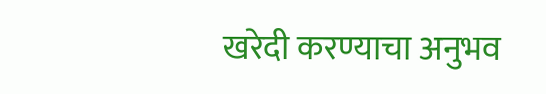खरेदी करण्याचा अनुभव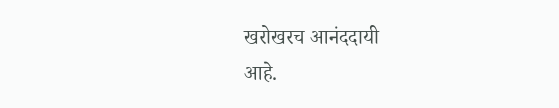खरोखरच आनंददायी
आहे.